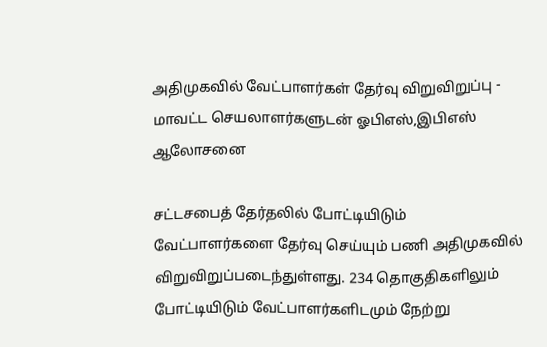அதிமுகவில் வேட்பாளர்கள் தேர்வு விறுவிறுப்பு - மாவட்ட செயலாளர்களுடன் ஓபிஎஸ்,இபிஎஸ் ஆலோசனை

சட்டசபைத் தேர்தலில் போட்டியிடும் வேட்பாளர்களை தேர்வு செய்யும் பணி அதிமுகவில் விறுவிறுப்படைந்துள்ளது. 234 தொகுதிகளிலும் போட்டியிடும் வேட்பாளர்களிடமும் நேற்று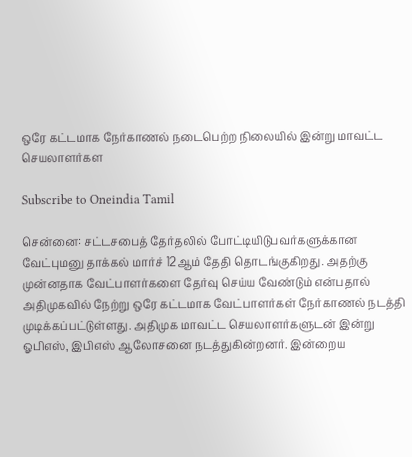ஒரே கட்டமாக நேர்காணல் நடைபெற்ற நிலையில் இன்று மாவட்ட செயலாளர்கள

Subscribe to Oneindia Tamil

சென்னை: சட்டசபைத் தேர்தலில் போட்டியிடுபவர்களுக்கான வேட்புமனு தாக்கல் மார்ச் 12ஆம் தேதி தொடங்குகிறது. அதற்கு முன்னதாக வேட்பாளர்களை தேர்வு செய்ய வேண்டும் என்பதால் அதிமுகவில் நேற்று ஒரே கட்டமாக வேட்பாளர்கள் நேர்காணல் நடத்தி முடிக்கப்பட்டுள்ளது. அதிமுக மாவட்ட செயலாளர்களுடன் இன்று ஓபிஎஸ், இபிஎஸ் ஆலோசனை நடத்துகின்றனர். இன்றைய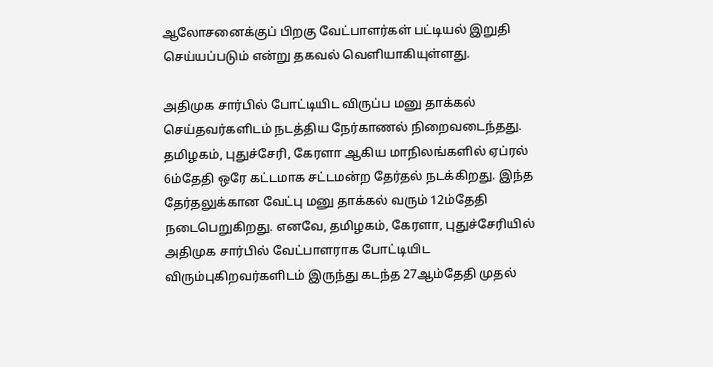ஆலோசனைக்குப் பிறகு வேட்பாளர்கள் பட்டியல் இறுதி செய்யப்படும் என்று தகவல் வெளியாகியுள்ளது.

அதிமுக சார்பில் போட்டியிட விருப்ப மனு தாக்கல் செய்தவர்களிடம் நடத்திய நேர்காணல் நிறைவடைந்தது. தமிழகம், புதுச்சேரி, கேரளா ஆகிய மாநிலங்களில் ஏப்ரல் 6ம்தேதி ஒரே கட்டமாக சட்டமன்ற தேர்தல் நடக்கிறது. இந்த தேர்தலுக்கான வேட்பு மனு தாக்கல் வரும் 12ம்தேதி நடைபெறுகிறது. எனவே, தமிழகம், கேரளா, புதுச்சேரியில் அதிமுக சார்பில் வேட்பாளராக போட்டியிட விரும்புகிறவர்களிடம் இருந்து கடந்த 27ஆம்தேதி முதல்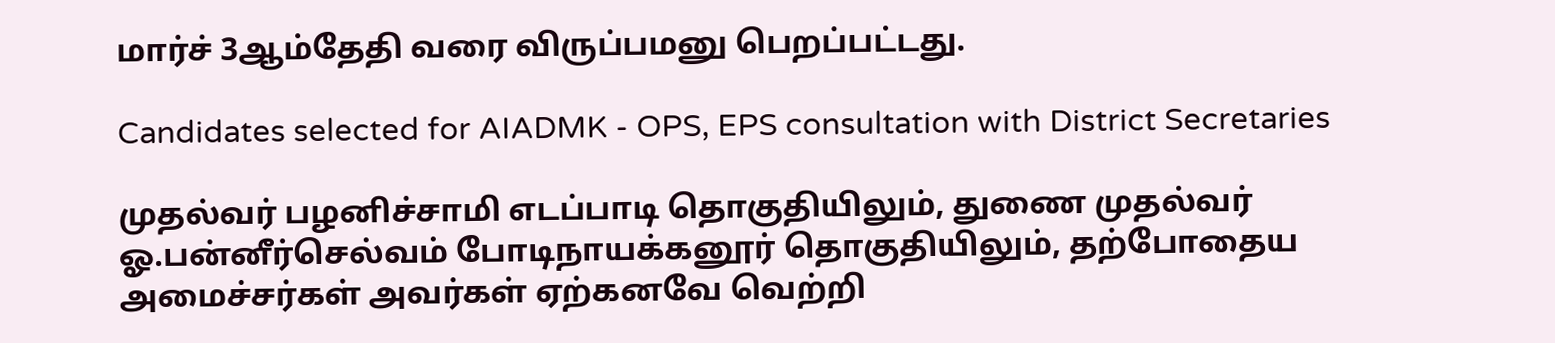மார்ச் 3ஆம்தேதி வரை விருப்பமனு பெறப்பட்டது.

Candidates selected for AIADMK - OPS, EPS consultation with District Secretaries

முதல்வர் பழனிச்சாமி எடப்பாடி தொகுதியிலும், துணை முதல்வர் ஓ.பன்னீர்செல்வம் போடிநாயக்கனூர் தொகுதியிலும், தற்போதைய அமைச்சர்கள் அவர்கள் ஏற்கனவே வெற்றி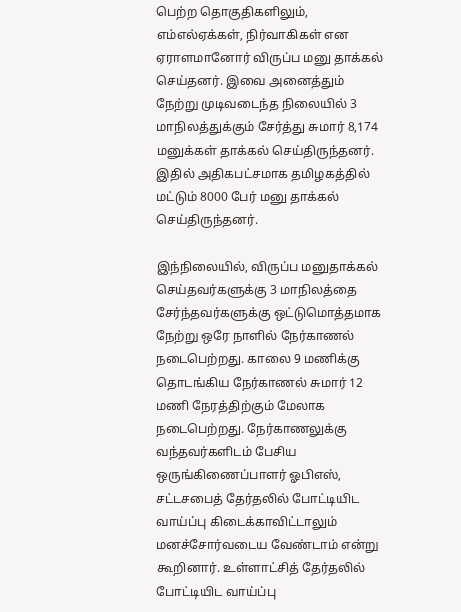பெற்ற தொகுதிகளிலும், எம்எல்ஏக்கள், நிர்வாகிகள் என ஏராளமானோர் விருப்ப மனு தாக்கல் செய்தனர். இவை அனைத்தும் நேற்று முடிவடைந்த நிலையில் 3 மாநிலத்துக்கும் சேர்த்து சுமார் 8,174 மனுக்கள் தாக்கல் செய்திருந்தனர். இதில் அதிகபட்சமாக தமிழகத்தில் மட்டும் 8000 பேர் மனு தாக்கல் செய்திருந்தனர்.

இந்நிலையில், விருப்ப மனுதாக்கல் செய்தவர்களுக்கு 3 மாநிலத்தை சேர்ந்தவர்களுக்கு ஒட்டுமொத்தமாக நேற்று ஒரே நாளில் நேர்காணல் நடைபெற்றது. காலை 9 மணிக்கு தொடங்கிய நேர்காணல் சுமார் 12 மணி நேரத்திற்கும் மேலாக நடைபெற்றது. நேர்காணலுக்கு வந்தவர்களிடம் பேசிய ஒருங்கிணைப்பாளர் ஓபிஎஸ்,
சட்டசபைத் தேர்தலில் போட்டியிட வாய்ப்பு கிடைக்காவிட்டாலும் மனச்சோர்வடைய வேண்டாம் என்று கூறினார். உள்ளாட்சித் தேர்தலில் போட்டியிட வாய்ப்பு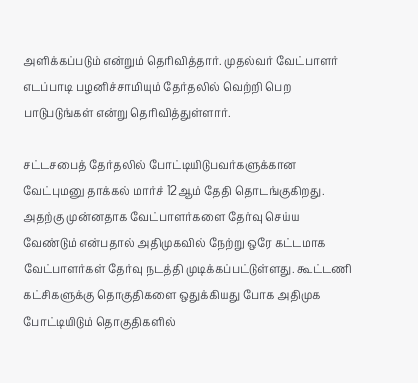அளிக்கப்படும் என்றும் தெரிவித்தார். முதல்வர் வேட்பாளர் எடப்பாடி பழனிச்சாமியும் தேர்தலில் வெற்றி பெற பாடுபடுங்கள் என்று தெரிவித்துள்ளார்.

சட்டசபைத் தேர்தலில் போட்டியிடுபவர்களுக்கான வேட்புமனு தாக்கல் மார்ச் 12ஆம் தேதி தொடங்குகிறது. அதற்கு முன்னதாக வேட்பாளர்களை தேர்வு செய்ய வேண்டும் என்பதால் அதிமுகவில் நேற்று ஒரே கட்டமாக வேட்பாளர்கள் தேர்வு நடத்தி முடிக்கப்பட்டுள்ளது. கூட்டணி கட்சிகளுக்கு தொகுதிகளை ஒதுக்கியது போக அதிமுக போட்டியிடும் தொகுதிகளில்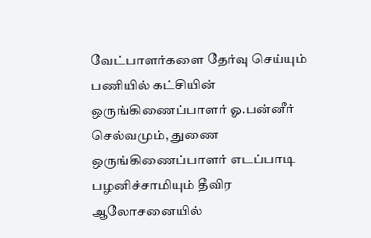வேட்பாளர்களை தேர்வு செய்யும் பணியில் கட்சியின் ஒருங்கிணைப்பாளர் ஓ.பன்னீர் செல்வமும், துணை ஒருங்கிணைப்பாளர் எடப்பாடி பழனிச்சாமியும் தீவிர ஆலோசனையில்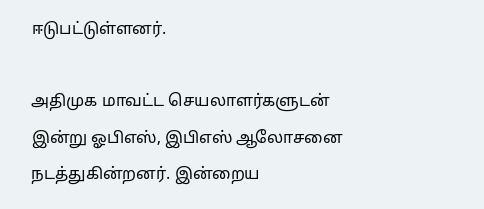ஈடுபட்டுள்ளனர்.

அதிமுக மாவட்ட செயலாளர்களுடன் இன்று ஓபிஎஸ், இபிஎஸ் ஆலோசனை நடத்துகின்றனர். இன்றைய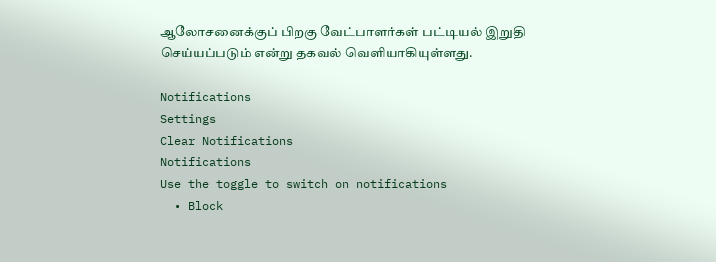ஆலோசனைக்குப் பிறகு வேட்பாளர்கள் பட்டியல் இறுதி செய்யப்படும் என்று தகவல் வெளியாகியுள்ளது.

Notifications
Settings
Clear Notifications
Notifications
Use the toggle to switch on notifications
  • Block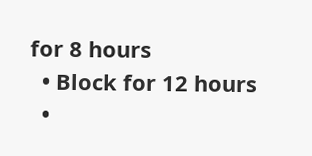for 8 hours
  • Block for 12 hours
  •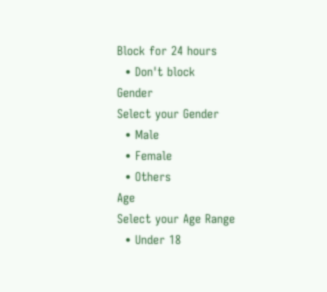Block for 24 hours
  • Don't block
Gender
Select your Gender
  • Male
  • Female
  • Others
Age
Select your Age Range
  • Under 18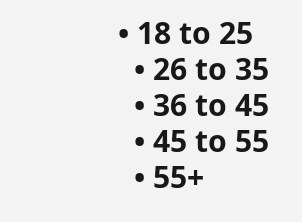• 18 to 25
  • 26 to 35
  • 36 to 45
  • 45 to 55
  • 55+